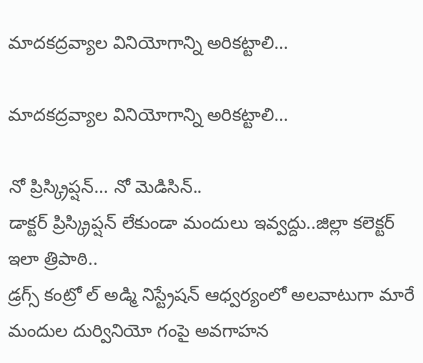మాదకద్రవ్యాల వినియోగాన్ని అరికట్టాలి…

మాదకద్రవ్యాల వినియోగాన్ని అరికట్టాలి…

నో ప్రిస్క్రిప్షన్… నో మెడిసిన్..
డాక్టర్ ప్రిస్క్రిప్షన్ లేకుండా మందులు ఇవ్వద్దు..జిల్లా కలెక్టర్ ఇలా త్రిపాఠి..
డ్రగ్స్ కంట్రో ల్ అడ్మి నిస్ట్రేషన్ ఆధ్వర్యంలో అలవాటుగా మారే మందుల దుర్వినియో గంపై అవగాహన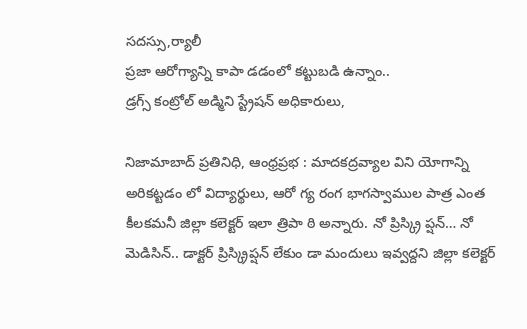సదస్సు,ర్యాలీ
ప్రజా ఆరోగ్యాన్ని కాపా డడంలో కట్టుబడి ఉన్నాం..
డ్రగ్స్ కంట్రోల్ అడ్మిని స్ట్రేషన్ అధికారులు,

నిజామాబాద్ ప్రతినిధి, ఆంధ్రప్రభ : మాదకద్రవ్యాల విని యోగాన్ని అరికట్టడం లో విద్యార్థులు, ఆరో గ్య రంగ భాగస్వాముల పాత్ర ఎంత కీలకమనీ జిల్లా కలెక్టర్ ఇలా త్రిపా ఠి అన్నారు. నో ప్రిస్క్రి ప్షన్… నో మెడిసిన్.. డాక్టర్ ప్రిస్క్రిప్షన్ లేకుం డా మందులు ఇవ్వద్దని జిల్లా కలెక్టర్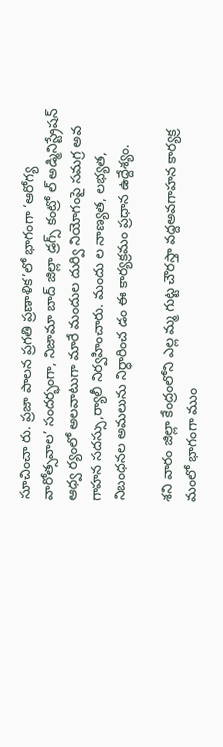సూచించా రు. ప్రజా పాలన ప్రగతి ప్రణాళిక’లో భాగంగా ‘ఆరోగ్య వారోత్సవాల’ సందర్భంగా, నిజామా బాద్ జిల్లా డ్రగ్స్ కంట్రో ల్ అడ్మినిస్ట్రేషన్ ఆధ్వ ర్యంలో అలవాటుగా మారే మందుల దుర్వి నియోగంపై సమగ్ర అవ గాహన సదస్సు,ర్యాలీ నిర్వహించారు. మందు ల నాణ్యత, లభ్యత, నిబంధనల అమలును నిర్ధారించ డం ఈ కార్యక్రమం ప్రధాన ఉద్దేశ్యం.

శని వారం జిల్లా కేంద్రంలోని ఎల్ల మ్మ గుట్ట చౌరస్తా వద్దఅవగాహన కార్యక్ర మంలో భాగంగా ముం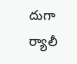దుగా ర్యాలీ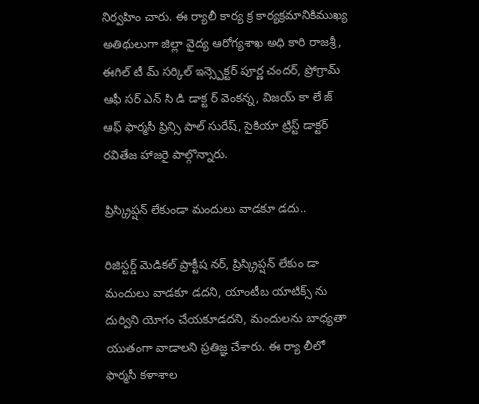నిర్వహిం చారు. ఈ ర్యాలీ కార్య క్ర కార్యక్రమానికిముఖ్య అతిథులుగా జిల్లా వైద్య ఆరోగ్యశాఖ అధి కారి రాజశ్రీ, ఈగిల్ టీ మ్ సర్కిల్ ఇన్స్పెక్టర్ పూర్ణ చందర్, ప్రోగ్రామ్ ఆఫీ సర్ ఎన్ సి డి డాక్ట ర్ వెంకన్న, విజయ్ కా లే జ్ ఆఫ్ ఫార్మసీ ప్రిన్సి పాల్ సురేష్, సైకియా ట్రిస్ట్ డాక్టర్ రవితేజ హాజరై పాల్గొన్నారు.

ప్రిస్క్రిప్షన్ లేకుండా మందులు వాడకూ డదు..

రిజిస్టర్డ్ మెడికల్ ప్రాక్టీష నర్, ప్రిస్క్రిప్షన్ లేకుం డా మందులు వాడకూ డదని, యాంటీబ యాటిక్స్ ను దుర్విని యోగం చేయకూడదని, మందులను బాధ్యతా యుతంగా వాడాలని ప్రతిజ్ఞ చేశారు. ఈ ర్యా లీలో ఫార్మసీ కళాశాల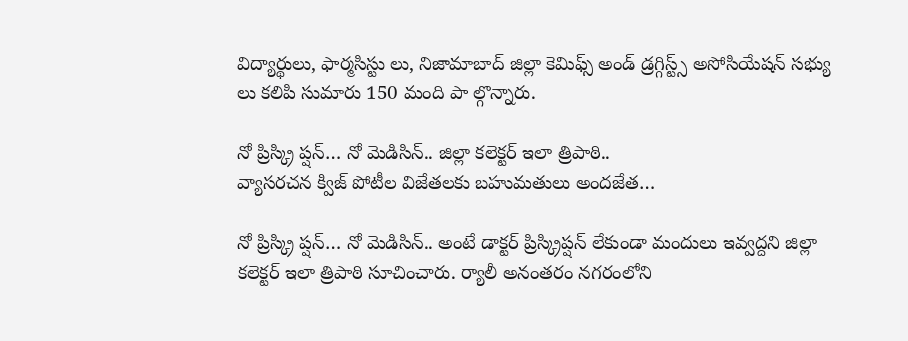విద్యార్థులు, ఫార్మసిస్టు లు, నిజామాబాద్ జిల్లా కెమిఫ్స్ అండ్ డ్రగ్గిస్ట్స్ అసోసియేషన్ సభ్యు లు కలిపి సుమారు 150 మంది పా ల్గొన్నారు.

నో ప్రిస్క్రి ప్షన్… నో మెడిసిన్.. జిల్లా కలెక్టర్ ఇలా త్రిపాఠి..
వ్యాసరచన క్విజ్ పోటీల విజేతలకు బహుమతులు అందజేత…

నో ప్రిస్క్రి ప్షన్… నో మెడిసిన్.. అంటే డాక్టర్ ప్రిస్క్రిప్షన్ లేకుండా మందులు ఇవ్వద్దని జిల్లా కలెక్టర్ ఇలా త్రిపాఠి సూచించారు. ర్యాలీ అనంతరం నగరంలోని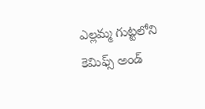ఎల్లమ్మ గుట్టలోని కెమిఫ్స్ అండ్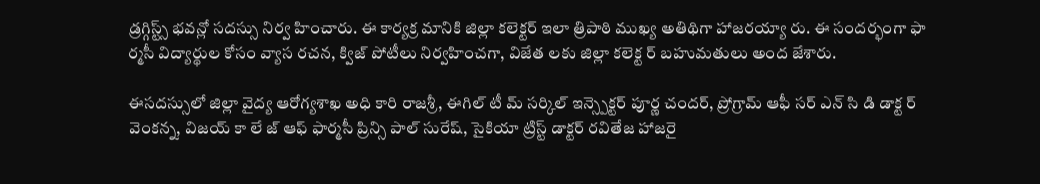డ్రగ్గిస్ట్స్ భవన్లో సదస్సు నిర్వ హించారు. ఈ కార్యక్ర మానికి జిల్లా కలెక్టర్ ఇలా త్రిపాఠి ముఖ్య అతిథిగా హాజరయ్యా రు. ఈ సందర్భంగా ఫా ర్మసీ విద్యార్థుల కోసం వ్యాస రచన, క్విజ్ పోటీలు నిర్వహించగా, విజేత లకు జిల్లా కలెక్ట ర్ బహుమతులు అంద జేశారు.

ఈసదస్సులో జిల్లా వైద్య ఆరోగ్యశాఖ అధి కారి రాజశ్రీ, ఈగిల్ టీ మ్ సర్కిల్ ఇన్స్పెక్టర్ పూర్ణ చందర్, ప్రోగ్రామ్ ఆఫీ సర్ ఎన్ సి డి డాక్ట ర్ వెంకన్న, విజయ్ కా లే జ్ ఆఫ్ ఫార్మసీ ప్రిన్సి పాల్ సురేష్, సైకియా ట్రిస్ట్ డాక్టర్ రవితేజ హాజరై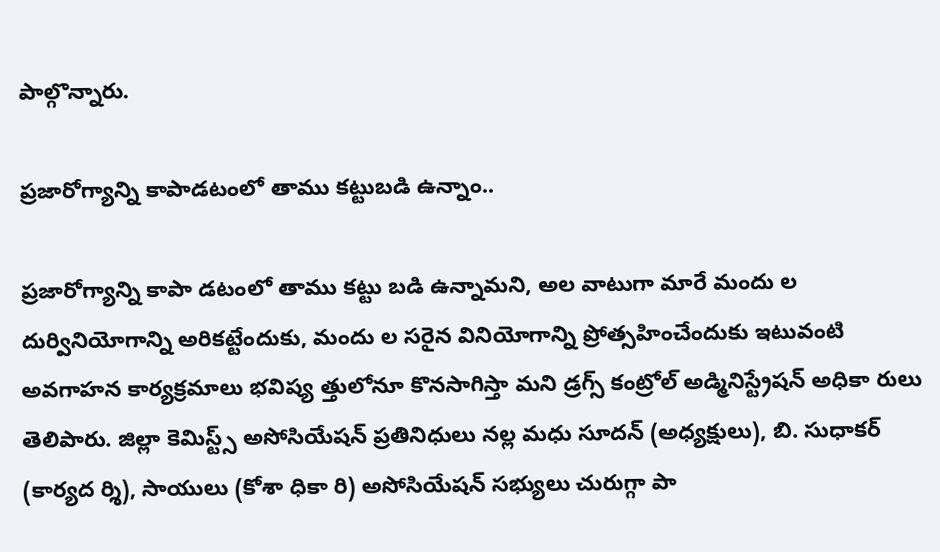పాల్గొన్నారు.

ప్రజారోగ్యాన్ని కాపాడటంలో తాము కట్టుబడి ఉన్నాం..

ప్రజారోగ్యాన్ని కాపా డటంలో తాము కట్టు బడి ఉన్నామని, అల వాటుగా మారే మందు ల దుర్వినియోగాన్ని అరికట్టేందుకు, మందు ల సరైన వినియోగాన్ని ప్రోత్సహించేందుకు ఇటువంటి అవగాహన కార్యక్రమాలు భవిష్య త్తులోనూ కొనసాగిస్తా మని డ్రగ్స్ కంట్రోల్ అడ్మినిస్ట్రేషన్ అధికా రులు తెలిపారు. జిల్లా కెమిస్ట్స్ అసోసియేషన్ ప్రతినిధులు నల్ల మధు సూదన్ (అధ్యక్షులు), బి. సుధాకర్ (కార్యద ర్శి), సాయులు (కోశా ధికా రి) అసోసియేషన్ సభ్యులు చురుగ్గా పా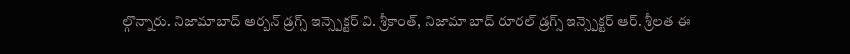ల్గొన్నారు. నిజామాబాద్ అర్బన్ డ్రగ్స్ ఇన్స్పెక్టర్ వి. శ్రీకాంత్, నిజామా బాద్ రూరల్ డ్రగ్స్ ఇన్స్పెక్టర్ ఆర్. శ్రీలత ఈ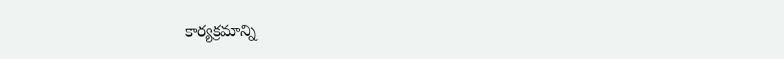కార్యక్రమాన్ని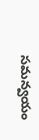సమన్వయం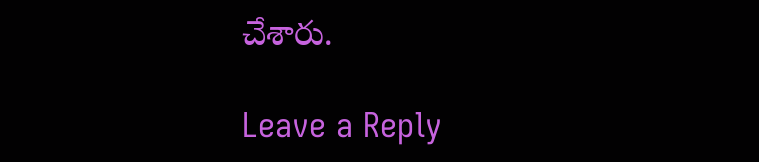చేశారు.

Leave a Reply